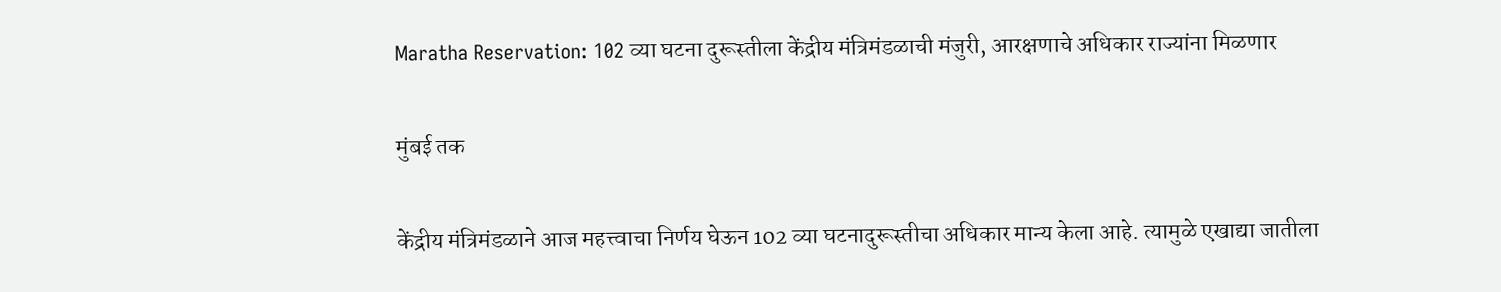Maratha Reservation: 102 व्या घटना दुरूस्तीला केंद्रीय मंत्रिमंडळाची मंजुरी, आरक्षणाचे अधिकार राज्यांना मिळणार

मुंबई तक

केंद्रीय मंत्रिमंडळाने आज महत्त्वाचा निर्णय घेऊन 102 व्या घटनादुरूस्तीचा अधिकार मान्य केला आहे. त्यामुळे एखाद्या जातीला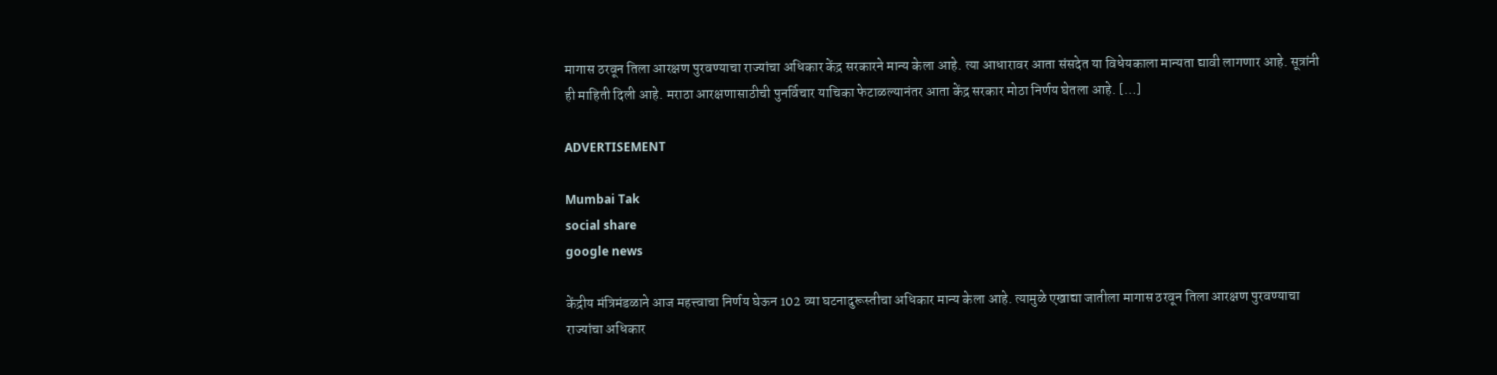मागास ठरवून तिला आरक्षण पुरवण्याचा राज्यांचा अधिकार केंद्र सरकारने मान्य केला आहे. त्या आधारावर आता संसदेत या विधेयकाला मान्यता द्यावी लागणार आहे. सूत्रांनी ही माहिती दिली आहे. मराठा आरक्षणासाठीची पुनर्विचार याचिका फेटाळल्यानंतर आता केंद्र सरकार मोठा निर्णय घेतला आहे. […]

ADVERTISEMENT

Mumbai Tak
social share
google news

केंद्रीय मंत्रिमंडळाने आज महत्त्वाचा निर्णय घेऊन 102 व्या घटनादुरूस्तीचा अधिकार मान्य केला आहे. त्यामुळे एखाद्या जातीला मागास ठरवून तिला आरक्षण पुरवण्याचा राज्यांचा अधिकार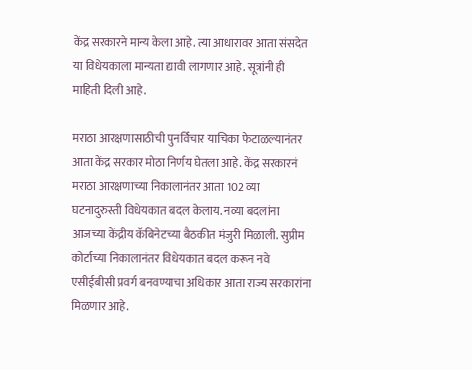केंद्र सरकारने मान्य केला आहे. त्या आधारावर आता संसदेत या विधेयकाला मान्यता द्यावी लागणार आहे. सूत्रांनी ही माहिती दिली आहे.

मराठा आरक्षणासाठीची पुनर्विचार याचिका फेटाळल्यानंतर आता केंद्र सरकार मोठा निर्णय घेतला आहे. केंद्र सरकारनं मराठा आरक्षणाच्या निकालानंतर आता 102 व्या घटनादुरुस्ती विधेयकात बदल केलाय. नव्या बदलांना आजच्या केंद्रीय कॅबिनेटच्या बैठकीत मंजुरी मिळाली. सुप्रीम कोर्टाच्या निकालानंतर विधेयकात बदल करून नवे एसीईबीसी प्रवर्ग बनवण्याचा अधिकार आता राज्य सरकारांना मिळणार आहे.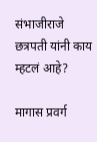संभाजीराजे छत्रपती यांनी काय म्हटलं आहे?

मागास प्रवर्ग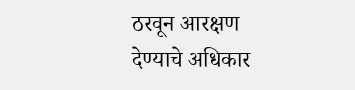ठरवून आरक्षण देण्याचे अधिकार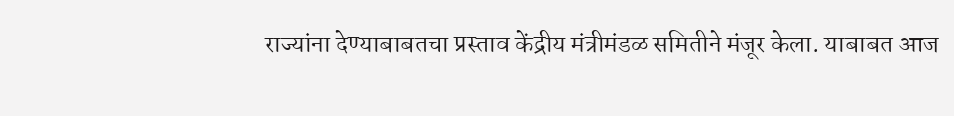राज्यांना देण्याबाबतचा प्रस्ताव केंद्रीय मंत्रीमंडळ समितीने मंजूर केला. याबाबत आज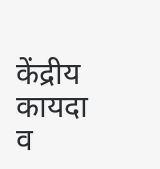केंद्रीय कायदा व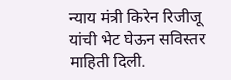न्याय मंत्री किरेन रिजीजू यांची भेट घेऊन सविस्तर माहिती दिली.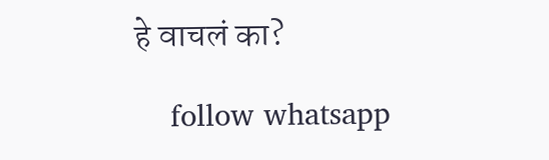हे वाचलं का?

    follow whatsapp